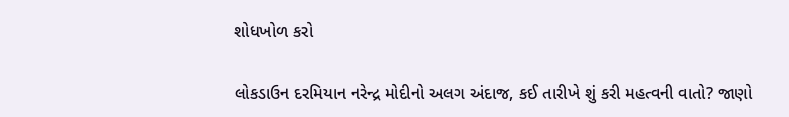શોધખોળ કરો

લોકડાઉન દરમિયાન નરેન્દ્ર મોદીનો અલગ અંદાજ, કઈ તારીખે શું કરી મહત્વની વાતો? જાણો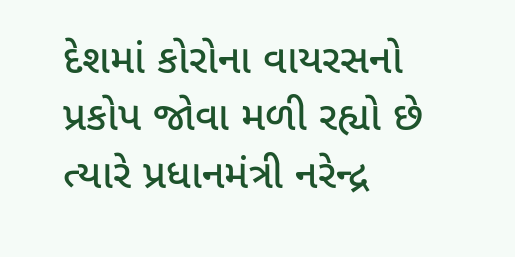દેશમાં કોરોના વાયરસનો પ્રકોપ જોવા મળી રહ્યો છે ત્યારે પ્રધાનમંત્રી નરેન્દ્ર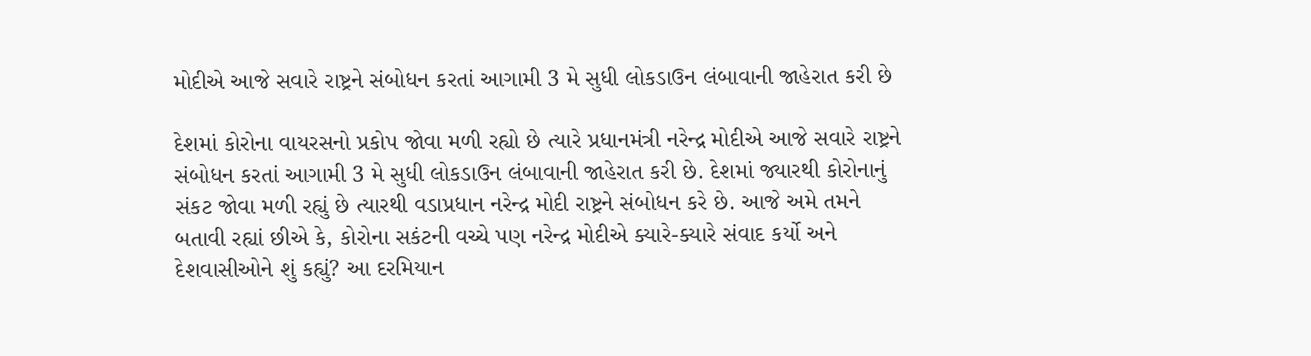મોદીએ આજે સવારે રાષ્ટ્રને સંબોધન કરતાં આગામી 3 મે સુધી લોકડાઉન લંબાવાની જાહેરાત કરી છે

દેશમાં કોરોના વાયરસનો પ્રકોપ જોવા મળી રહ્યો છે ત્યારે પ્રધાનમંત્રી નરેન્દ્ર મોદીએ આજે સવારે રાષ્ટ્રને સંબોધન કરતાં આગામી 3 મે સુધી લોકડાઉન લંબાવાની જાહેરાત કરી છે. દેશમાં જ્યારથી કોરોનાનું સંકટ જોવા મળી રહ્યું છે ત્યારથી વડાપ્રધાન નરેન્દ્ર મોદી રાષ્ટ્રને સંબોધન કરે છે. આજે અમે તમને બતાવી રહ્યાં છીએ કે, કોરોના સકંટની વચ્ચે પણ નરેન્દ્ર મોદીએ ક્યારે-ક્યારે સંવાદ કર્યો અને દેશવાસીઓને શું કહ્યું? આ દરમિયાન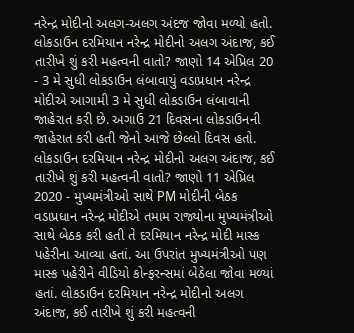નરેન્દ્ર મોદીનો અલગ-અલગ અંદજ જોવા મળ્યો હતો. લોકડાઉન દરમિયાન નરેન્દ્ર મોદીનો અલગ અંદાજ, કઈ તારીખે શું કરી મહત્વની વાતો? જાણો 14 એપ્રિલ 20 - 3 મે સુધી લોકડાઉન લંબાવાયું વડાપ્રધાન નરેન્દ્ર મોદીએ આગામી 3 મે સુધી લોકડાઉન લંબાવાની જાહેરાત કરી છે. અગાઉ 21 દિવસના લોકડાઉનની જાહેરાત કરી હતી જેનો આજે છેલ્લો દિવસ હતો. લોકડાઉન દરમિયાન નરેન્દ્ર મોદીનો અલગ અંદાજ, કઈ તારીખે શું કરી મહત્વની વાતો? જાણો 11 એપ્રિલ 2020 - મુખ્યમંત્રીઓ સાથે PM મોદીની બેઠક વડાપ્રધાન નરેન્દ્ર મોદીએ તમામ રાજ્યોના મુખ્યમંત્રીઓ સાથે બેઠક કરી હતી તે દરમિયાન નરેન્દ્ર મોદી માસ્ક પહેરીના આવ્યા હતાં. આ ઉપરાંત મુખ્યમંત્રીઓ પણ માસ્ક પહેરીને વીડિયો કોન્ફરન્સમાં બેઠેલા જોવા મળ્યાં હતાં. લોકડાઉન દરમિયાન નરેન્દ્ર મોદીનો અલગ અંદાજ, કઈ તારીખે શું કરી મહત્વની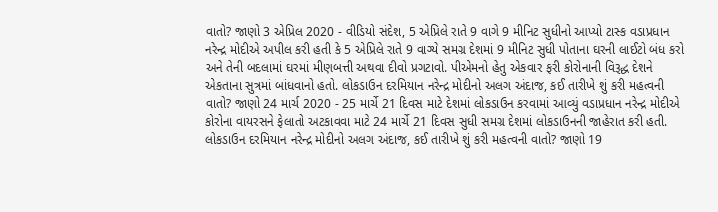વાતો? જાણો 3 એપ્રિલ 2020 - વીડિયો સંદેશ, 5 એપ્રિલે રાતે 9 વાગે 9 મીનિટ સુધીનો આપ્યો ટાસ્ક વડાપ્રધાન નરેન્દ્ર મોદીએ અપીલ કરી હતી કે 5 એપ્રિલે રાતે 9 વાગ્યે સમગ્ર દેશમાં 9 મીનિટ સુધી પોતાના ઘરની લાઈટો બંધ કરો અને તેની બદલામાં ઘરમાં મીણબત્તી અથવા દીવો પ્રગટાવો. પીએમનો હેતુ એકવાર ફરી કોરોનાની વિરૂદ્ધ દેશને એકતાના સુત્રમાં બાંધવાનો હતો. લોકડાઉન દરમિયાન નરેન્દ્ર મોદીનો અલગ અંદાજ, કઈ તારીખે શું કરી મહત્વની વાતો? જાણો 24 માર્ચ 2020 - 25 માર્ચે 21 દિવસ માટે દેશમાં લોકડાઉન કરવામાં આવ્યું વડાપ્રધાન નરેન્દ્ર મોદીએ કોરોના વાયરસને ફેલાતો અટકાવવા માટે 24 માર્ચે 21 દિવસ સુધી સમગ્ર દેશમાં લોકડાઉનની જાહેરાત કરી હતી. લોકડાઉન દરમિયાન નરેન્દ્ર મોદીનો અલગ અંદાજ, કઈ તારીખે શું કરી મહત્વની વાતો? જાણો 19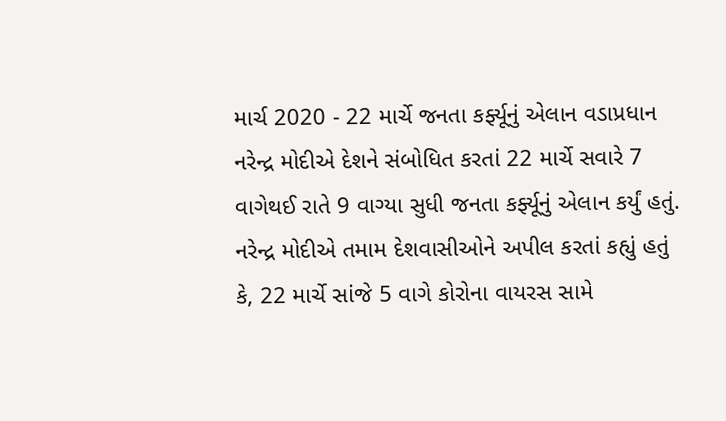માર્ચ 2020 - 22 માર્ચે જનતા કર્ફ્યૂનું એલાન વડાપ્રધાન નરેન્દ્ર મોદીએ દેશને સંબોધિત કરતાં 22 માર્ચે સવારે 7 વાગેથઈ રાતે 9 વાગ્યા સુધી જનતા કર્ફ્યૂનું એલાન કર્યું હતું. નરેન્દ્ર મોદીએ તમામ દેશવાસીઓને અપીલ કરતાં કહ્યું હતું કે, 22 માર્ચે સાંજે 5 વાગે કોરોના વાયરસ સામે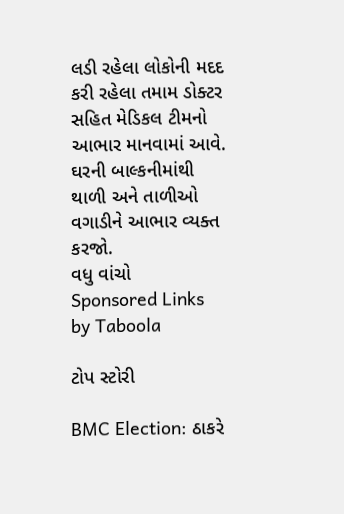લડી રહેલા લોકોની મદદ કરી રહેલા તમામ ડોક્ટર સહિત મેડિકલ ટીમનો આભાર માનવામાં આવે. ઘરની બાલ્કનીમાંથી થાળી અને તાળીઓ વગાડીને આભાર વ્યક્ત કરજો.
વધુ વાંચો
Sponsored Links by Taboola

ટોપ સ્ટોરી

BMC Election: ઠાકરે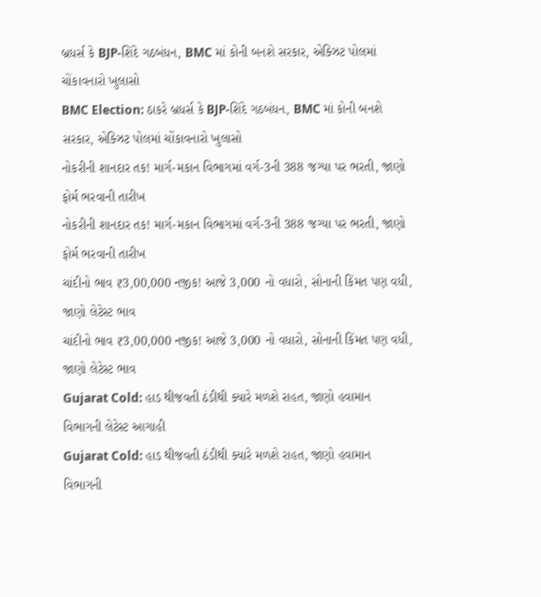બ્રધર્સ કે BJP-શિંદે ગઠબંધન, BMC માં કોની બનશે સરકાર, એક્ઝિટ પોલમાં ચોંકાવનારો ખુલાસો
BMC Election: ઠાકરે બ્રધર્સ કે BJP-શિંદે ગઠબંધન, BMC માં કોની બનશે સરકાર, એક્ઝિટ પોલમાં ચોંકાવનારો ખુલાસો
નોકરીની શાનદાર તક! માર્ગ-મકાન વિભાગમાં વર્ગ-3ની 388 જગ્યા પર ભરતી, જાણો ફોર્મ ભરવાની તારીખ
નોકરીની શાનદાર તક! માર્ગ-મકાન વિભાગમાં વર્ગ-3ની 388 જગ્યા પર ભરતી, જાણો ફોર્મ ભરવાની તારીખ
ચાંદીનો ભાવ ₹3,00,000 નજીક! આજે 3,000 નો વધારો, સોનાની કિંમત પણ વધી, જાણો લેટેસ્ટ ભાવ
ચાંદીનો ભાવ ₹3,00,000 નજીક! આજે 3,000 નો વધારો, સોનાની કિંમત પણ વધી, જાણો લેટેસ્ટ ભાવ
Gujarat Cold: હાડ થીજવતી ઠંડીથી ક્યારે મળશે રાહત, જાણો હવામાન વિભાગની લેટેસ્ટ આગાહી
Gujarat Cold: હાડ થીજવતી ઠંડીથી ક્યારે મળશે રાહત, જાણો હવામાન વિભાગની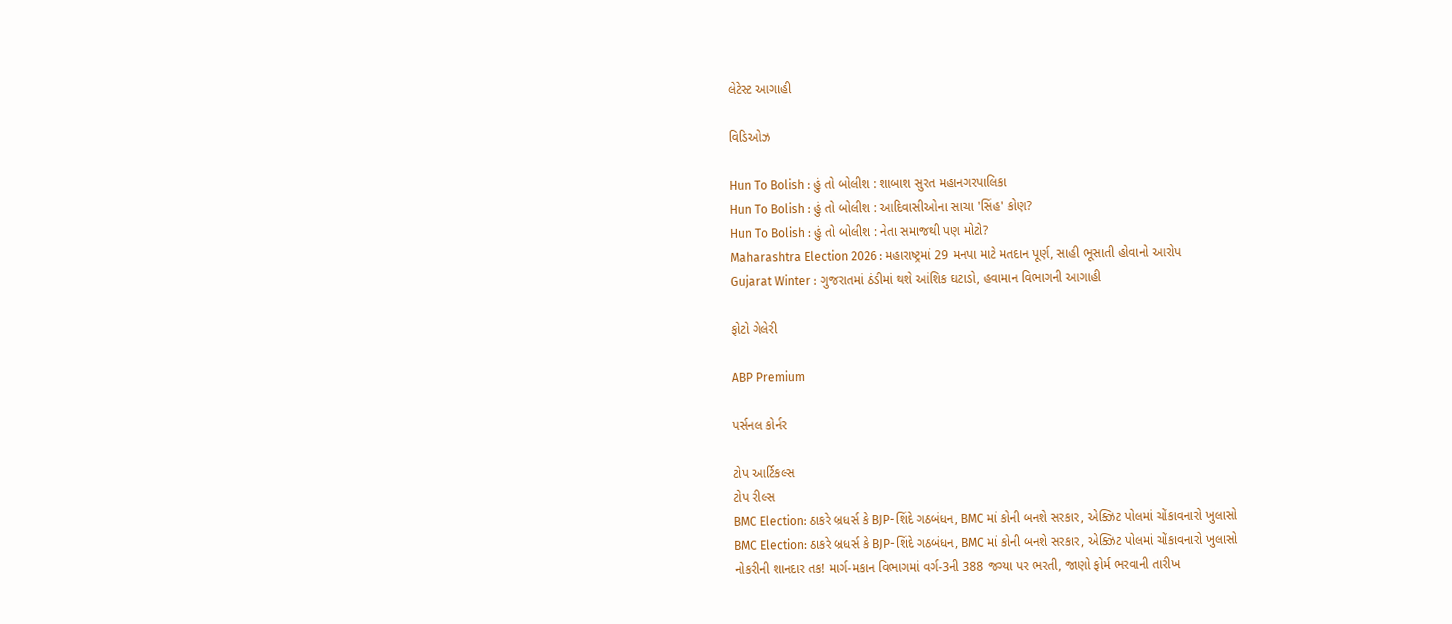લેટેસ્ટ આગાહી

વિડિઓઝ

Hun To Bolish : હું તો બોલીશ : શાબાશ સુરત મહાનગરપાલિકા
Hun To Bolish : હું તો બોલીશ : આદિવાસીઓના સાચા 'સિંહ' કોણ?
Hun To Bolish : હું તો બોલીશ : નેતા સમાજથી પણ મોટો?
Maharashtra Election 2026 : મહારાષ્ટ્રમાં 29 મનપા માટે મતદાન પૂર્ણ, સાહી ભૂસાતી હોવાનો આરોપ
Gujarat Winter : ગુજરાતમાં ઠંડીમાં થશે આંશિક ઘટાડો, હવામાન વિભાગની આગાહી

ફોટો ગેલેરી

ABP Premium

પર્સનલ કોર્નર

ટોપ આર્ટિકલ્સ
ટોપ રીલ્સ
BMC Election: ઠાકરે બ્રધર્સ કે BJP-શિંદે ગઠબંધન, BMC માં કોની બનશે સરકાર, એક્ઝિટ પોલમાં ચોંકાવનારો ખુલાસો
BMC Election: ઠાકરે બ્રધર્સ કે BJP-શિંદે ગઠબંધન, BMC માં કોની બનશે સરકાર, એક્ઝિટ પોલમાં ચોંકાવનારો ખુલાસો
નોકરીની શાનદાર તક! માર્ગ-મકાન વિભાગમાં વર્ગ-3ની 388 જગ્યા પર ભરતી, જાણો ફોર્મ ભરવાની તારીખ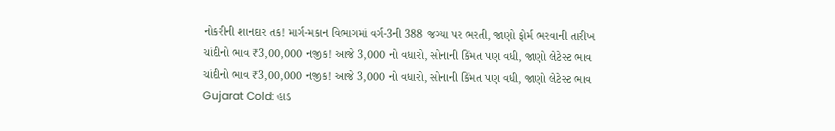નોકરીની શાનદાર તક! માર્ગ-મકાન વિભાગમાં વર્ગ-3ની 388 જગ્યા પર ભરતી, જાણો ફોર્મ ભરવાની તારીખ
ચાંદીનો ભાવ ₹3,00,000 નજીક! આજે 3,000 નો વધારો, સોનાની કિંમત પણ વધી, જાણો લેટેસ્ટ ભાવ
ચાંદીનો ભાવ ₹3,00,000 નજીક! આજે 3,000 નો વધારો, સોનાની કિંમત પણ વધી, જાણો લેટેસ્ટ ભાવ
Gujarat Cold: હાડ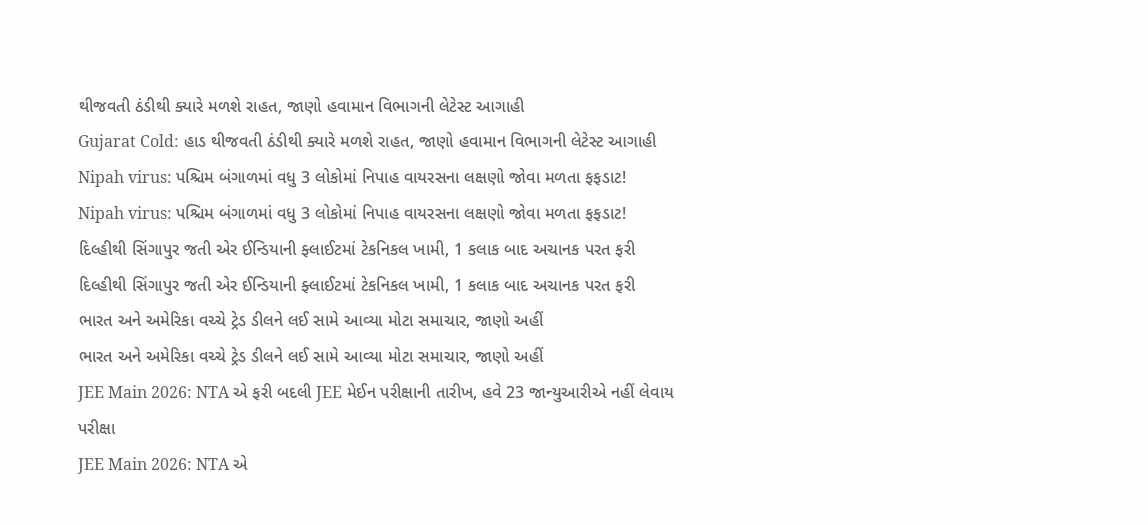થીજવતી ઠંડીથી ક્યારે મળશે રાહત, જાણો હવામાન વિભાગની લેટેસ્ટ આગાહી
Gujarat Cold: હાડ થીજવતી ઠંડીથી ક્યારે મળશે રાહત, જાણો હવામાન વિભાગની લેટેસ્ટ આગાહી
Nipah virus: પશ્ચિમ બંગાળમાં વધુ 3 લોકોમાં નિપાહ વાયરસના લક્ષણો જોવા મળતા ફફડાટ!
Nipah virus: પશ્ચિમ બંગાળમાં વધુ 3 લોકોમાં નિપાહ વાયરસના લક્ષણો જોવા મળતા ફફડાટ!
દિલ્હીથી સિંગાપુર જતી એર ઈન્ડિયાની ફ્લાઈટમાં ટેકનિકલ ખામી, 1 કલાક બાદ અચાનક પરત ફરી
દિલ્હીથી સિંગાપુર જતી એર ઈન્ડિયાની ફ્લાઈટમાં ટેકનિકલ ખામી, 1 કલાક બાદ અચાનક પરત ફરી
ભારત અને અમેરિકા વચ્ચે ટ્રેડ ડીલને લઈ સામે આવ્યા મોટા સમાચાર, જાણો અહીં
ભારત અને અમેરિકા વચ્ચે ટ્રેડ ડીલને લઈ સામે આવ્યા મોટા સમાચાર, જાણો અહીં
JEE Main 2026: NTA એ ફરી બદલી JEE મેઈન પરીક્ષાની તારીખ, હવે 23 જાન્યુઆરીએ નહીં લેવાય પરીક્ષા
JEE Main 2026: NTA એ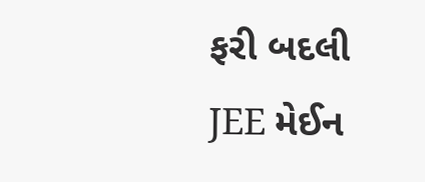ફરી બદલી JEE મેઈન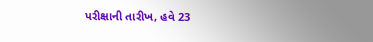પરીક્ષાની તારીખ, હવે 23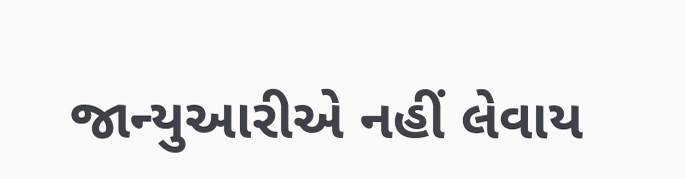જાન્યુઆરીએ નહીં લેવાય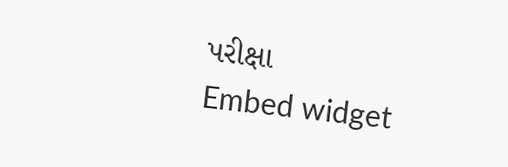પરીક્ષા
Embed widget